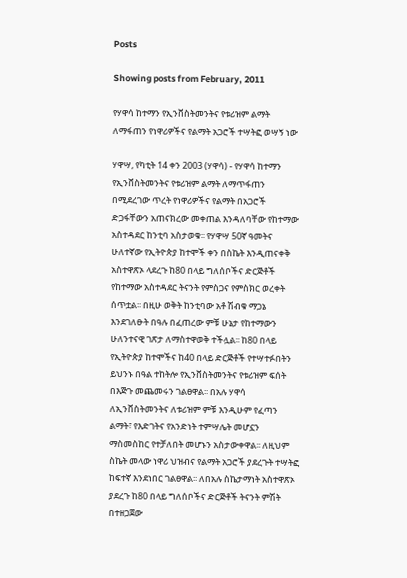Posts

Showing posts from February, 2011

የሃዋሳ ከተማን የኢንቨስትመንትና የቱሪዝም ልማት ለማፋጠን የነዋሪዎችና የልማት አጋሮች ተሣትፎ ወሣኝ ነው

ሃዋሣ, የካቲት 14 ቀን 2003 (ሃዋሳ) - የሃዋሳ ከተማን የኢንቨስትመንትና የቱሪዝም ልማት ለማጥፋጠን በሚደረገው ጥረት የነዋሪዎችና የልማት በአጋሮች ድጋፋቸውን አጠናክረው መቀጠል እንዳለባቸው የከተማው አስተዳደር ከንቲባ አስታወቁ፡፡ የሃዋሣ 50ኛ ዓመትና ሁለተኛው የኢትዮጵያ ከተሞች ቀን በስኬት እንዲጠናቀቅ አስተዋጽኦ ላደረጉ ከ80 በላይ ግለሰቦችና ድርጅቶች የከተማው አስተዳደር ትናንት የምስጋና የምስክር ወረቀት ሰጥቷል፡፡ በዚሁ ወቅት ከንቲባው አቶ ሽብቁ ማጋኔ እንደገለፁት በዓሉ በፈጠረው ምቹ ሁኔታ የከተማውን ሁለንተናዊ ገጽታ ለማስተዋወቅ ተችሏል፡፡ ከ80 በላይ የኢትዮጵያ ከተሞችና ከ40 በላይ ድርጅቶች የተሣተፉበትን ይህንኑ በዓል ተከትሎ የኢንቨስትመንትና የቱሪዝም ፍሰት በእጅጉ መጨመሩን ገልፀዋል፡፡ በአሉ ሃዋሳ ለኢንቨስትመንትና ለቱሪዝም ምቹ እንዲሁም የፈጣን ልማት፣ የእድገትና የአንድነት ተምሣሌት መሆኗን ማስመስከር የተቻለበት መሆኑን አስታውቀዋል፡፡ ለዚህም ስኬት መላው ነዋሪ ህዝብና የልማት አጋሮች ያደረጉት ተሣትፎ ከፍተኛ እንደነበር ገልፀዋል፡፡ ለበአሉ ስኬታማነት አስተዋጽኦ ያደረጉ ከ80 በላይ ግለሰቦችና ድርጅቶች ትናንት ምሽት በተዘጋጀው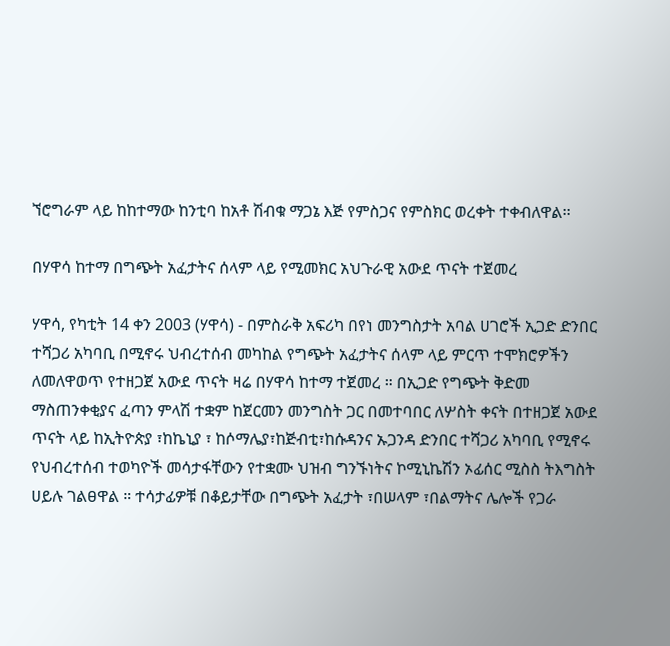ኘሮግራም ላይ ከከተማው ከንቲባ ከአቶ ሽብቁ ማጋኔ እጅ የምስጋና የምስክር ወረቀት ተቀብለዋል፡፡

በሃዋሳ ከተማ በግጭት አፈታትና ሰላም ላይ የሚመክር አህጉራዊ አውደ ጥናት ተጀመረ

ሃዋሳ, የካቲት 14 ቀን 2003 (ሃዋሳ) - በምስራቅ አፍሪካ በየነ መንግስታት አባል ሀገሮች ኢጋድ ድንበር ተሻጋሪ አካባቢ በሚኖሩ ህብረተሰብ መካከል የግጭት አፈታትና ሰላም ላይ ምርጥ ተሞክሮዎችን ለመለዋወጥ የተዘጋጀ አውደ ጥናት ዛሬ በሃዋሳ ከተማ ተጀመረ ። በኢጋድ የግጭት ቅድመ ማስጠንቀቂያና ፈጣን ምላሽ ተቋም ከጀርመን መንግስት ጋር በመተባበር ለሦስት ቀናት በተዘጋጀ አውደ ጥናት ላይ ከኢትዮጵያ ፣ከኬኒያ ፣ ከሶማሌያ፣ከጅብቲ፣ከሱዳንና ኡጋንዳ ድንበር ተሻጋሪ አካባቢ የሚኖሩ የህብረተሰብ ተወካዮች መሳታፋቸውን የተቋሙ ህዝብ ግንኙነትና ኮሚኒኬሽን ኦፊሰር ሚስስ ትእግስት ሀይሉ ገልፀዋል ። ተሳታፊዎቹ በቆይታቸው በግጭት አፈታት ፣በሠላም ፣በልማትና ሌሎች የጋራ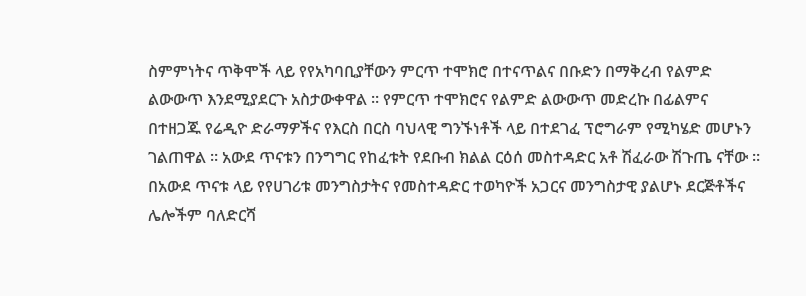ስምምነትና ጥቅሞች ላይ የየአካባቢያቸውን ምርጥ ተሞክሮ በተናጥልና በቡድን በማቅረብ የልምድ ልውውጥ እንደሚያደርጉ አስታውቀዋል ። የምርጥ ተሞክሮና የልምድ ልውውጥ መድረኩ በፊልምና በተዘጋጁ የሬዲዮ ድራማዎችና የእርስ በርስ ባህላዊ ግንኙነቶች ላይ በተደገፈ ፕሮግራም የሚካሄድ መሆኑን ገልጠዋል ። አውደ ጥናቱን በንግግር የከፈቱት የደቡብ ክልል ርዕሰ መስተዳድር አቶ ሽፈራው ሽጉጤ ናቸው ። በአውደ ጥናቱ ላይ የየሀገሪቱ መንግስታትና የመስተዳድር ተወካዮች አጋርና መንግስታዊ ያልሆኑ ደርጅቶችና ሌሎችም ባለድርሻ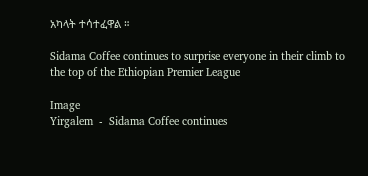አካላት ተሳተፈዋል ።

Sidama Coffee continues to surprise everyone in their climb to the top of the Ethiopian Premier League

Image
Yirgalem  -  Sidama Coffee continues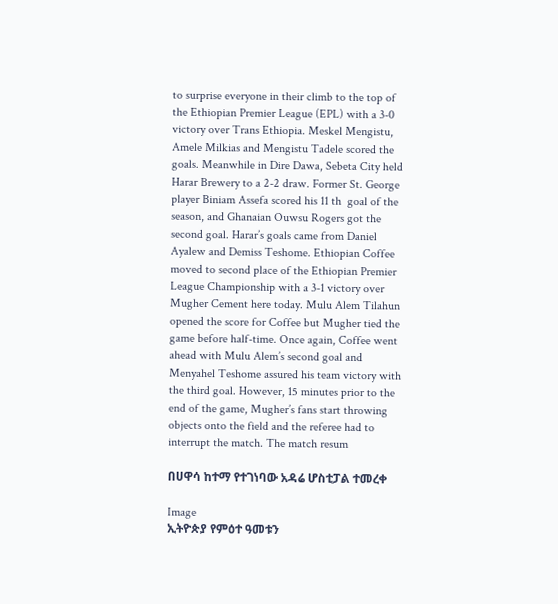to surprise everyone in their climb to the top of the Ethiopian Premier League (EPL) with a 3-0 victory over Trans Ethiopia. Meskel Mengistu, Amele Milkias and Mengistu Tadele scored the goals. Meanwhile in Dire Dawa, Sebeta City held Harar Brewery to a 2-2 draw. Former St. George player Biniam Assefa scored his 11 th  goal of the season, and Ghanaian Ouwsu Rogers got the second goal. Harar’s goals came from Daniel Ayalew and Demiss Teshome. Ethiopian Coffee moved to second place of the Ethiopian Premier League Championship with a 3-1 victory over Mugher Cement here today. Mulu Alem Tilahun opened the score for Coffee but Mugher tied the game before half-time. Once again, Coffee went ahead with Mulu Alem’s second goal and Menyahel Teshome assured his team victory with the third goal. However, 15 minutes prior to the end of the game, Mugher’s fans start throwing objects onto the field and the referee had to interrupt the match. The match resum

በሀዋሳ ከተማ የተገነባው አዳሬ ሆስቲፓል ተመረቀ

Image
ኢትዮጵያ የምዕተ ዓመቱን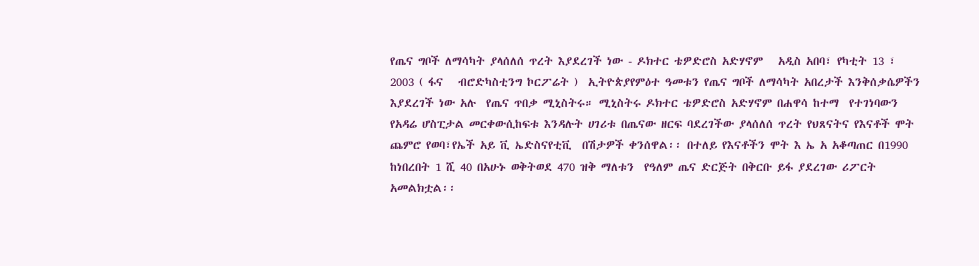የጤና ግቦች ለማሳካት ያላሰለሰ ጥረት እያደረገች ነው - ዶክተር ቴዎድሮስ አድሃኖም   አዲስ አበባ፣ የካቲት 13 ፣ 2003 ( ፋና   ብሮድካስቲንግ ኮርፖሬት )  ኢትዮጵያየምዕተ ዓመቱን የጤና ግቦች ለማሳካት አበረታች እንቅሰቃሴዎችን እያደረገች ነው አሉ  የጤና ጥበቃ ሚኒስትሩ። ሚኒስትሩ ዶክተር ቴዎድሮስ አድሃኖም በሐዋሳ ከተማ  የተገነባውን የአዳሬ ሆስፒታል መርቀውሲከፍቱ እንዳሉት ሀገሪቱ በጤናው ዘርፍ ባደረገችው ያላሰለሰ ጥረት የህጸናትና የእናቶች ሞት ጨምሮ የወባ፣የኤች አይ ቪ ኤድስናየቲቪ  በሽታዎች ቀንሰዋል፡፡ በተለይ የእናቶችን ሞት እ ኤ አ አቆጣጠር በ1990 ከነበረበት 1 ሺ 40 በአሁኑ ወቅትወደ 470 ዝቅ ማለቱን  የዓለም ጤና ድርጅት በቅርቡ ይፋ ያደረገው ሪፖርት አመልክቷል፡፡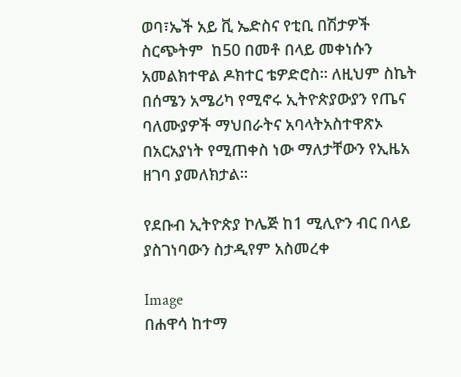ወባ፣ኤች አይ ቪ ኤድስና የቲቢ በሽታዎች ስርጭትም  ከ50 በመቶ በላይ መቀነሱን አመልክተዋል ዶክተር ቴዎድሮስ። ለዚህም ስኬት በሰሜን አሜሪካ የሚኖሩ ኢትዮጵያውያን የጤና ባለሙያዎች ማህበራትና አባላትአስተዋጽኦ በአርአያነት የሚጠቀስ ነው ማለታቸውን የኢዜአ ዘገባ ያመለክታል፡፡

የደቡብ ኢትዮጵያ ኮሌጅ ከ1 ሚሊዮን ብር በላይ ያስገነባውን ስታዲየም አስመረቀ

Image
በሐዋሳ ከተማ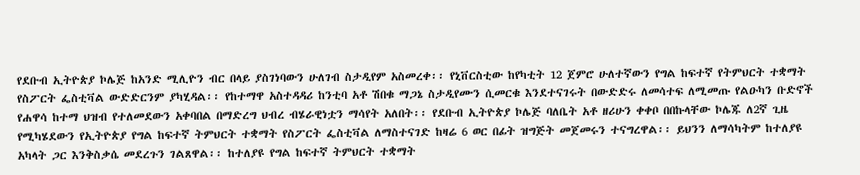የደቡብ ኢትዮጵያ ኮሌጅ ከአንድ ሚሊዮን ብር በላይ ያስገነባውን ሁለገብ ስታዲየም አስመረቀ፡፡ የኒቨርስቲው ከየካቲት 12 ጀምሮ ሁለተኛውን የግል ከፍተኛ የትምህርት ተቋማት የስፖርት ፌስቲቫል ውድድርንም ያካሂዳል፡፡ የከተማዋ አስተዳዳሪ ከንቲባ አቶ ሽበቁ ማጋኔ ስታዲየሙን ሲመርቁ እንደተናገሩት በውድድሩ ለመሳተፍ ለሚመጡ የልዑካን ቡድኖች የሐዋሳ ከተማ ህዝብ የተለመደውን አቀባበል በማድረግ ህብረ ብሄራዊነቷን ማሳየት አለበት፡፡ የደቡብ ኢትዮጵያ ኮሌጅ ባለቤት አቶ ዘሪሁን ቀቀቦ በበኩላቸው ኮሌጁ ለ2ኛ ጊዜ የሚካሄደውን የኢትዮጵያ የግል ከፍተኛ ትምህርት ተቋማት የስፖርት ፌስቲቫል ለማስተናገድ ከዛሬ 6 ወር በፊት ዝግጅት መጀመሩን ተናግረዋል፡፡ ይህንን ለማሳካትም ከተለያዩ አካላት ጋር እንቅስቃሴ መደረጉን ገልጸዋል፡፡ ከተለያዩ የግል ከፍተኛ ትምህርት ተቋማት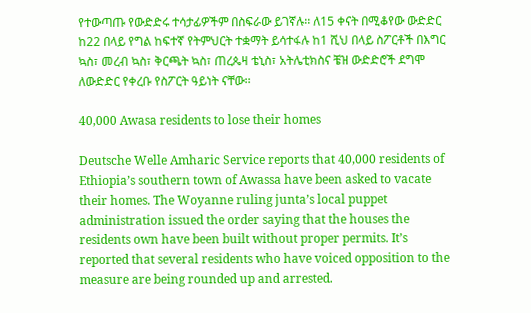የተውጣጡ የውድድሩ ተሳታፊዎችም በስፍራው ይገኛሉ፡፡ ለ15 ቀናት በሚቆየው ውድድር ከ22 በላይ የግል ከፍተኛ የትምህርት ተቋማት ይሳተፋሉ ከ1 ሺህ በላይ ስፖርቶች በእግር ኳስ፣ መረብ ኳስ፣ ቅርጫት ኳስ፣ ጠረጴዛ ቴኒስ፣ አትሌቲክስና ቼዝ ውድድሮች ደግሞ ለውድድር የቀረቡ የስፖርት ዓይነት ናቸው፡፡

40,000 Awasa residents to lose their homes

Deutsche Welle Amharic Service reports that 40,000 residents of Ethiopia’s southern town of Awassa have been asked to vacate their homes. The Woyanne ruling junta’s local puppet administration issued the order saying that the houses the residents own have been built without proper permits. It’s reported that several residents who have voiced opposition to the measure are being rounded up and arrested.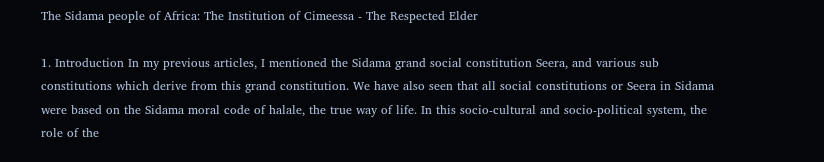The Sidama people of Africa: The Institution of Cimeessa - The Respected Elder

1. Introduction In my previous articles, I mentioned the Sidama grand social constitution Seera, and various sub constitutions which derive from this grand constitution. We have also seen that all social constitutions or Seera in Sidama were based on the Sidama moral code of halale, the true way of life. In this socio-cultural and socio-political system, the role of the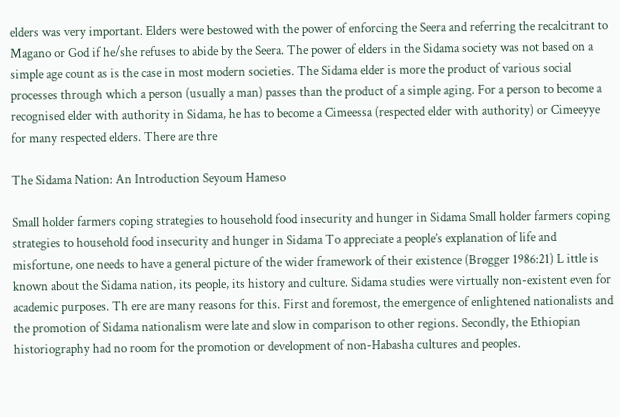elders was very important. Elders were bestowed with the power of enforcing the Seera and referring the recalcitrant to Magano or God if he/she refuses to abide by the Seera. The power of elders in the Sidama society was not based on a simple age count as is the case in most modern societies. The Sidama elder is more the product of various social processes through which a person (usually a man) passes than the product of a simple aging. For a person to become a recognised elder with authority in Sidama, he has to become a Cimeessa (respected elder with authority) or Cimeeyye for many respected elders. There are thre

The Sidama Nation: An Introduction Seyoum Hameso

Small holder farmers coping strategies to household food insecurity and hunger in Sidama Small holder farmers coping strategies to household food insecurity and hunger in Sidama To appreciate a people’s explanation of life and misfortune, one needs to have a general picture of the wider framework of their existence (Brøgger 1986:21) L ittle is known about the Sidama nation, its people, its history and culture. Sidama studies were virtually non-existent even for academic purposes. Th ere are many reasons for this. First and foremost, the emergence of enlightened nationalists and the promotion of Sidama nationalism were late and slow in comparison to other regions. Secondly, the Ethiopian historiography had no room for the promotion or development of non-Habasha cultures and peoples.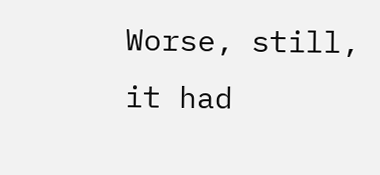Worse, still, it had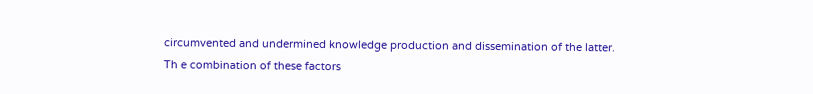circumvented and undermined knowledge production and dissemination of the latter. Th e combination of these factors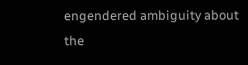engendered ambiguity about the